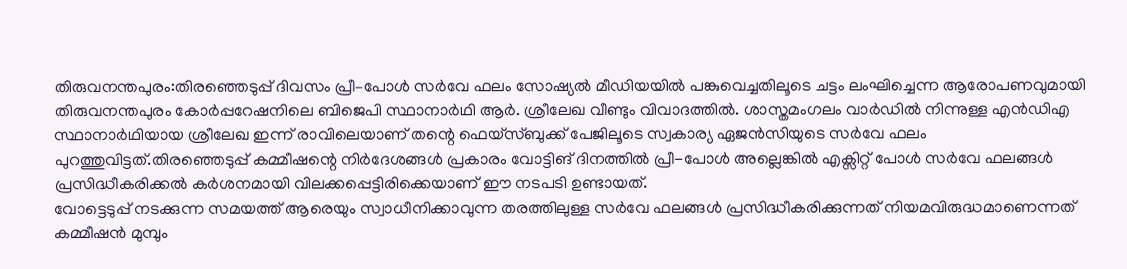തിരുവനന്തപുരം:തിരഞ്ഞെടുപ്പ് ദിവസം പ്രീ–പോൾ സർവേ ഫലം സോഷ്യൽ മീഡിയയിൽ പങ്കുവെച്ചതിലൂടെ ചട്ടം ലംഘിച്ചെന്ന ആരോപണവുമായി തിരുവനന്തപുരം കോർപ്പറേഷനിലെ ബിജെപി സ്ഥാനാർഥി ആർ. ശ്രീലേഖ വീണ്ടും വിവാദത്തിൽ. ശാസ്തമംഗലം വാർഡിൽ നിന്നുള്ള എൻഡിഎ സ്ഥാനാർഥിയായ ശ്രീലേഖ ഇന്ന് രാവിലെയാണ് തന്റെ ഫെയ്സ്ബുക്ക് പേജിലൂടെ സ്വകാര്യ ഏജൻസിയുടെ സർവേ ഫലം പുറത്തുവിട്ടത്.തിരഞ്ഞെടുപ്പ് കമ്മീഷന്റെ നിർദേശങ്ങൾ പ്രകാരം വോട്ടിങ് ദിനത്തിൽ പ്രീ-പോൾ അല്ലെങ്കിൽ എക്സിറ്റ് പോൾ സർവേ ഫലങ്ങൾ പ്രസിദ്ധീകരിക്കൽ കർശനമായി വിലക്കപ്പെട്ടിരിക്കെയാണ് ഈ നടപടി ഉണ്ടായത്.
വോട്ടെടുപ്പ് നടക്കുന്ന സമയത്ത് ആരെയും സ്വാധീനിക്കാവുന്ന തരത്തിലുള്ള സർവേ ഫലങ്ങൾ പ്രസിദ്ധീകരിക്കുന്നത് നിയമവിരുദ്ധമാണെന്നത് കമ്മീഷൻ മുമ്പും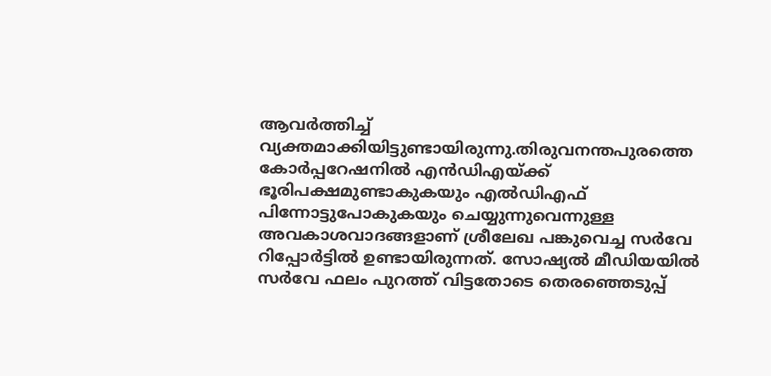ആവർത്തിച്ച് വ്യക്തമാക്കിയിട്ടുണ്ടായിരുന്നു.തിരുവനന്തപുരത്തെ കോർപ്പറേഷനിൽ എൻഡിഎയ്ക്ക് ഭൂരിപക്ഷമുണ്ടാകുകയും എൽഡിഎഫ് പിന്നോട്ടുപോകുകയും ചെയ്യുന്നുവെന്നുള്ള അവകാശവാദങ്ങളാണ് ശ്രീലേഖ പങ്കുവെച്ച സർവേ റിപ്പോർട്ടിൽ ഉണ്ടായിരുന്നത്. സോഷ്യൽ മീഡിയയിൽ സർവേ ഫലം പുറത്ത് വിട്ടതോടെ തെരഞ്ഞെടുപ്പ്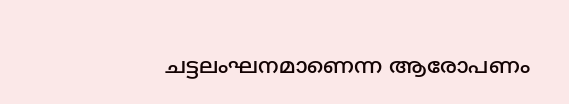ചട്ടലംഘനമാണെന്ന ആരോപണം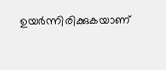ഉയർന്നിരിക്കുകയാണ്